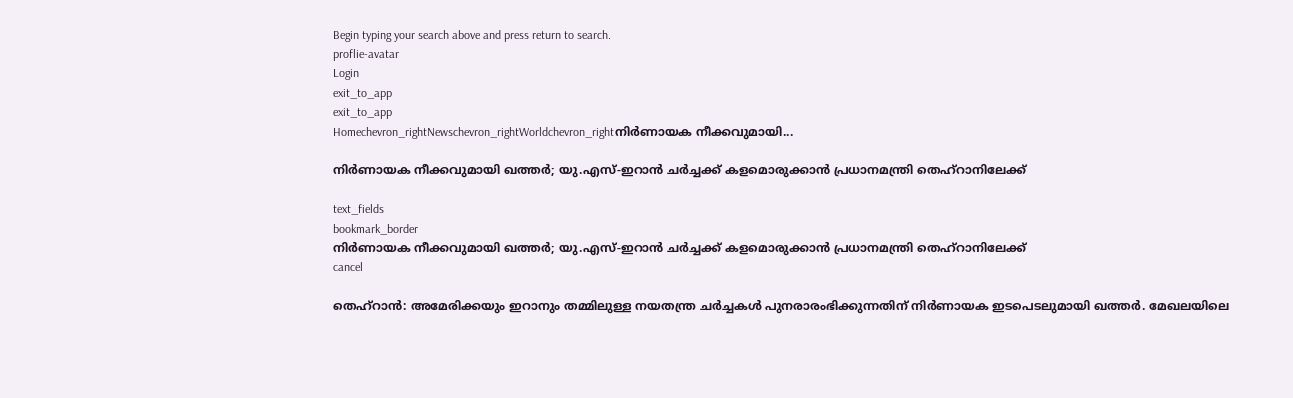Begin typing your search above and press return to search.
proflie-avatar
Login
exit_to_app
exit_to_app
Homechevron_rightNewschevron_rightWorldchevron_rightനിർണായക നീക്കവുമായി...

നിർണായക നീക്കവുമായി ഖത്തർ; യു.എസ്-ഇറാൻ ചർച്ചക്ക് കളമൊരുക്കാൻ പ്രധാനമന്ത്രി തെഹ്റാനിലേക്ക്

text_fields
bookmark_border
നിർണായക നീക്കവുമായി ഖത്തർ; യു.എസ്-ഇറാൻ ചർച്ചക്ക് കളമൊരുക്കാൻ പ്രധാനമന്ത്രി തെഹ്റാനിലേക്ക്
cancel

തെഹ്റാൻ: അമേരിക്കയും ഇറാനും തമ്മിലുള്ള നയതന്ത്ര ചർച്ചകൾ പുനരാരംഭിക്കുന്നതിന് നിർണായക ഇടപെടലുമായി ഖത്തർ. മേഖലയിലെ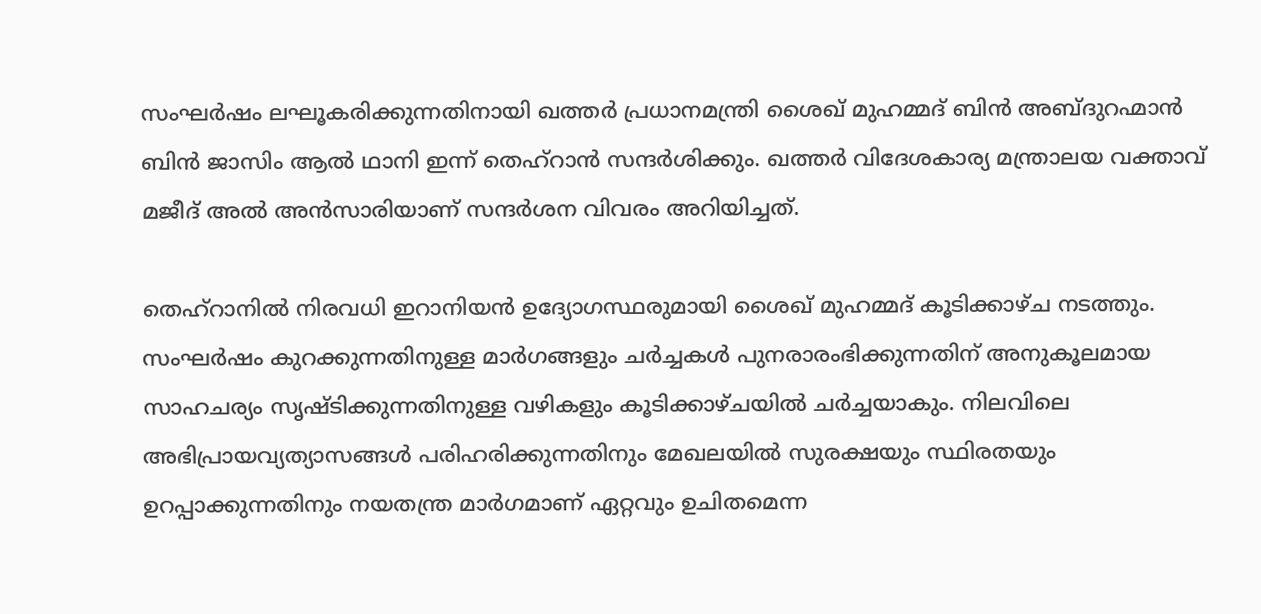സംഘർഷം ലഘൂകരിക്കുന്നതിനായി ഖത്തർ പ്രധാനമന്ത്രി ശൈഖ് മുഹമ്മദ് ബിൻ അബ്ദുറഹ്മാൻ ബിൻ ജാസിം ആൽ ഥാനി ഇന്ന് തെഹ്‌റാൻ സന്ദർശിക്കും. ഖത്തർ വിദേശകാര്യ മന്ത്രാലയ വക്താവ് മജീദ് അൽ അൻസാരിയാണ് സന്ദർശന വിവരം അറിയിച്ചത്.

തെഹ്‌റാനിൽ നിരവധി ഇറാനിയൻ ഉദ്യോഗസ്ഥരുമായി ശൈഖ് മുഹമ്മദ് കൂടിക്കാഴ്ച നടത്തും. സംഘർഷം കുറക്കുന്നതിനുള്ള മാർഗങ്ങളും ചർച്ചകൾ പുനരാരംഭിക്കുന്നതിന് അനുകൂലമായ സാഹചര്യം സൃഷ്ടിക്കുന്നതിനുള്ള വഴികളും കൂടിക്കാഴ്ചയിൽ ചർച്ചയാകും. നിലവിലെ അഭിപ്രായവ്യത്യാസങ്ങൾ പരിഹരിക്കുന്നതിനും മേഖലയിൽ സുരക്ഷയും സ്ഥിരതയും ഉറപ്പാക്കുന്നതിനും നയതന്ത്ര മാർഗമാണ് ഏറ്റവും ഉചിതമെന്ന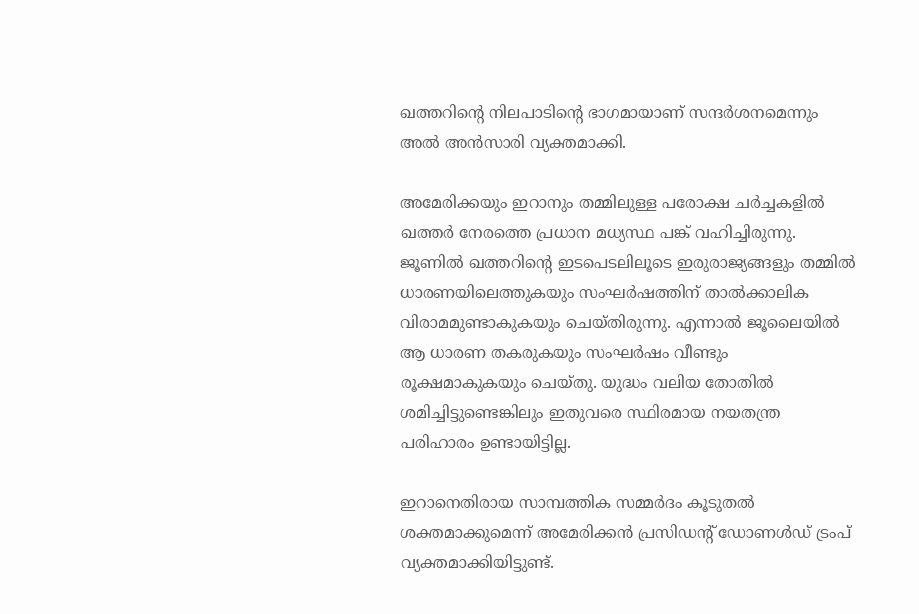ഖത്തറിന്റെ നിലപാടിന്റെ ഭാഗമായാണ് സന്ദർശനമെന്നും അൽ അൻസാരി വ്യക്തമാക്കി.

അമേരിക്കയും ഇറാനും തമ്മിലുള്ള പരോക്ഷ ചർച്ചകളിൽ ഖത്തർ നേരത്തെ പ്രധാന മധ്യസ്ഥ പങ്ക് വഹിച്ചിരുന്നു. ജൂണിൽ ഖത്തറിന്റെ ഇടപെടലിലൂടെ ഇരുരാജ്യങ്ങളും തമ്മിൽ ധാരണയിലെത്തുകയും സംഘർഷത്തിന് താൽക്കാലിക വിരാമമുണ്ടാകുകയും ചെയ്തിരുന്നു. എന്നാൽ ജൂലൈയിൽ ആ ധാരണ തകരുകയും സംഘർഷം വീണ്ടും രൂക്ഷമാകുകയും ചെയ്തു. യുദ്ധം വലിയ തോതിൽ ശമിച്ചിട്ടുണ്ടെങ്കിലും ഇതുവരെ സ്ഥിരമായ നയതന്ത്ര പരിഹാരം ഉണ്ടായിട്ടില്ല.

ഇറാനെതിരായ സാമ്പത്തിക സമ്മർദം കൂടുതൽ ശക്തമാക്കുമെന്ന് അമേരിക്കൻ പ്രസിഡന്റ് ഡോണൾഡ് ട്രംപ് വ്യക്തമാക്കിയിട്ടുണ്ട്.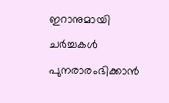ഇറാനുമായി ചർച്ചകൾ പുനരാരംഭിക്കാൻ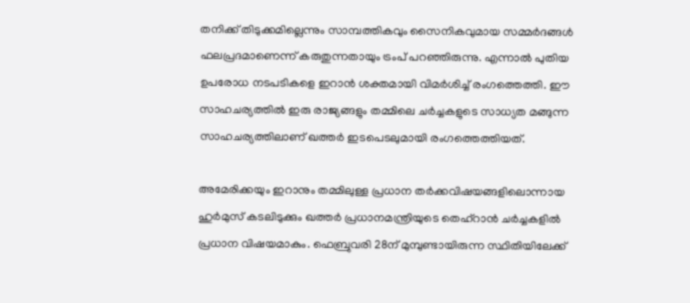തനിക്ക് തിടുക്കമില്ലെന്നും സാമ്പത്തികവും സൈനികവുമായ സമ്മർദങ്ങൾ ഫലപ്രദമാണെന്ന് കരുതുന്നതായും ട്രംപ് പറഞ്ഞിരുന്നു. എന്നാൽ പുതിയ ഉപരോധ നടപടികളെ ഇറാൻ ശക്തമായി വിമർശിച്ച് രംഗത്തെത്തി. ഈ സാഹചര്യത്തിൽ ഇരു രാജ്യങ്ങളും തമ്മിലെ ചർച്ചകളുടെ സാധ്യത മങ്ങുന്ന സാഹചര്യത്തിലാണ് ഖത്തർ ഇടപെടലുമായി രംഗത്തെത്തിയത്.

അമേരിക്കയും ഇറാനും തമ്മിലുള്ള പ്രധാന തർക്കവിഷയങ്ങളിലൊന്നായ ഹുർമുസ് കടലിടുക്കും ഖത്തർ പ്രധാനമന്ത്രിയുടെ തെഹ്‌റാൻ ചർച്ചകളിൽ പ്രധാന വിഷയമാകും. ഫെബ്രുവരി 28ന് മുമ്പുണ്ടായിരുന്ന സ്ഥിതിയിലേക്ക്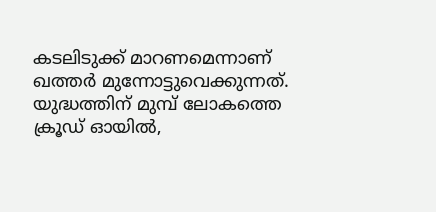കടലിടുക്ക് മാറണമെന്നാണ് ഖത്തർ മുന്നോട്ടുവെക്കുന്നത്. യുദ്ധത്തിന് മുമ്പ് ലോകത്തെ ക്രൂഡ് ഓയിൽ,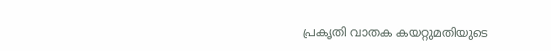പ്രകൃതി വാതക കയറ്റുമതിയുടെ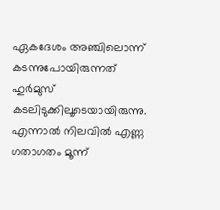ഏകദേശം അഞ്ചിലൊന്ന് കടന്നുപോയിരുന്നത് ഹുർമുസ് കടലിടുക്കിലൂടെയായിരുന്നു. എന്നാൽ നിലവിൽ എണ്ണ ഗതാഗതം മൂന്ന്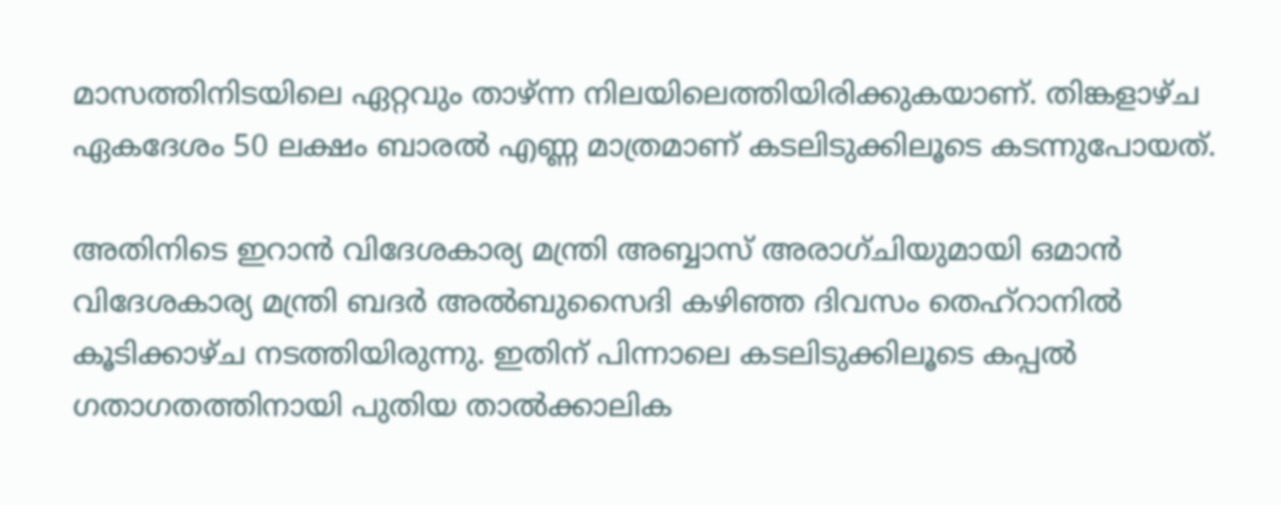മാസത്തിനിടയിലെ ഏറ്റവും താഴ്ന്ന നിലയിലെത്തിയിരിക്കുകയാണ്. തിങ്കളാഴ്ച ഏകദേശം 50 ലക്ഷം ബാരൽ എണ്ണ മാത്രമാണ് കടലിടുക്കിലൂടെ കടന്നുപോയത്.

അതിനിടെ ഇറാൻ വിദേശകാര്യ മന്ത്രി അബ്ബാസ് അരാഗ്ചിയുമായി ഒമാൻ വിദേശകാര്യ മന്ത്രി ബദർ അൽബുസൈദി കഴിഞ്ഞ ദിവസം തെഹ്‌റാനിൽ കൂടിക്കാഴ്ച നടത്തിയിരുന്നു. ഇതിന് പിന്നാലെ കടലിടുക്കിലൂടെ കപ്പൽ ഗതാഗതത്തിനായി പുതിയ താൽക്കാലിക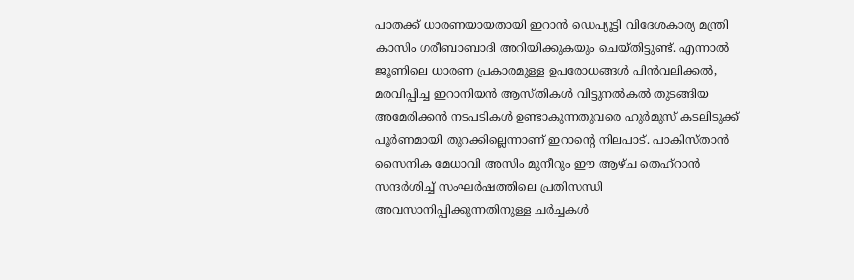പാതക്ക് ധാരണയായതായി ഇറാൻ ഡെപ്യൂട്ടി വിദേശകാര്യ മന്ത്രി കാസിം ഗരീബാബാദി അറിയിക്കുകയും ചെയ്തിട്ടുണ്ട്. എന്നാൽ ജൂണിലെ ധാരണ പ്രകാരമുള്ള ഉപരോധങ്ങൾ പിൻവലിക്കൽ, മരവിപ്പിച്ച ഇറാനിയൻ ആസ്തികൾ വിട്ടുനൽകൽ തുടങ്ങിയ അമേരിക്കൻ നടപടികൾ ഉണ്ടാകുന്നതുവരെ ഹുർമുസ് കടലിടുക്ക് പൂർണമായി തുറക്കില്ലെന്നാണ് ഇറാന്റെ നിലപാട്. പാകിസ്താൻ സൈനിക മേധാവി അസിം മുനീറും ഈ ആഴ്ച തെഹ്‌റാൻ സന്ദർശിച്ച് സംഘർഷത്തിലെ പ്രതിസന്ധി അവസാനിപ്പിക്കുന്നതിനുള്ള ചർച്ചകൾ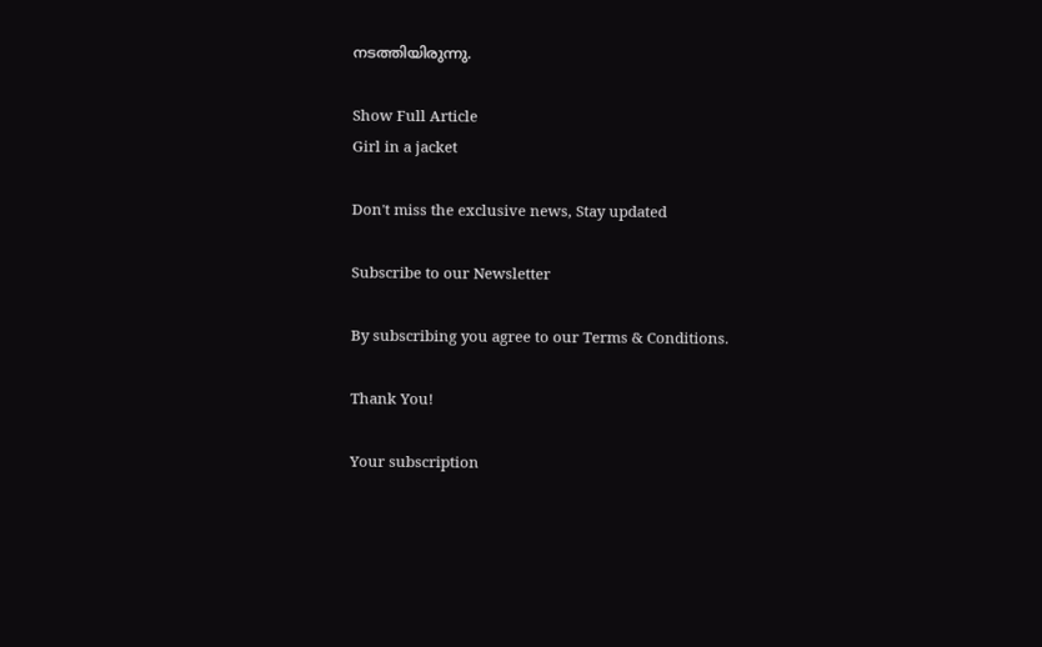നടത്തിയിരുന്നു.

Show Full Article
Girl in a jacket

Don't miss the exclusive news, Stay updated

Subscribe to our Newsletter

By subscribing you agree to our Terms & Conditions.

Thank You!

Your subscription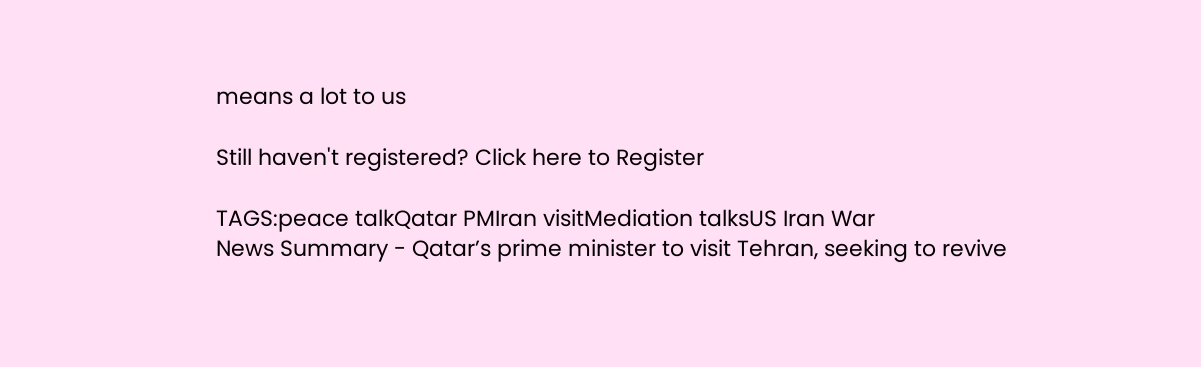means a lot to us

Still haven't registered? Click here to Register

TAGS:peace talkQatar PMIran visitMediation talksUS Iran War
News Summary - Qatar’s prime minister to visit Tehran, seeking to revive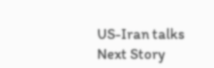US-Iran talks
Next Story